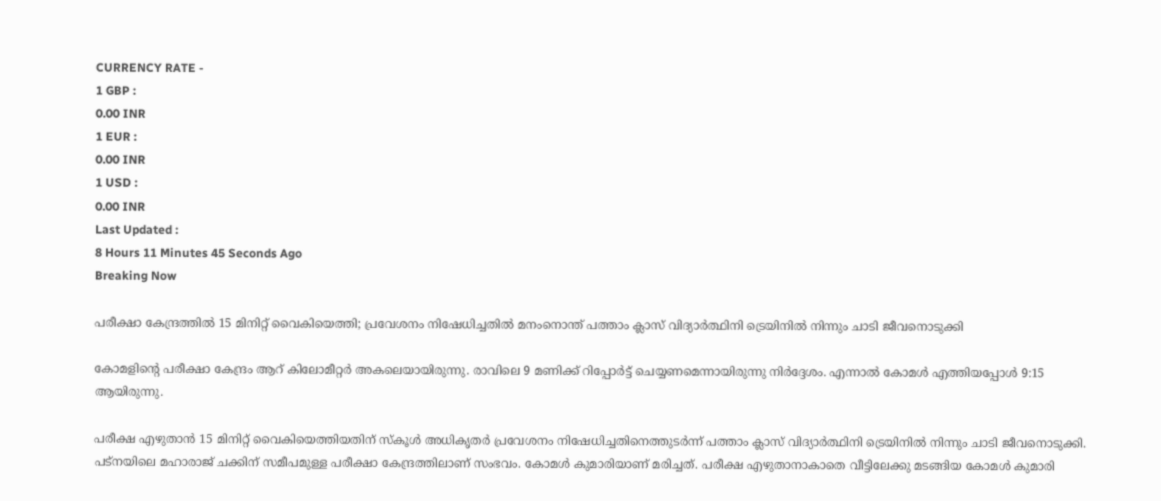CURRENCY RATE -
1 GBP :
0.00 INR
1 EUR :
0.00 INR
1 USD :
0.00 INR
Last Updated :
8 Hours 11 Minutes 45 Seconds Ago
Breaking Now

പരീക്ഷാ കേന്ദ്രത്തില്‍ 15 മിനിറ്റ് വൈകിയെത്തി; പ്രവേശനം നിഷേധിച്ചതില്‍ മനംനൊന്ത് പത്താം ക്ലാസ് വിദ്യാര്‍ത്ഥിനി ട്രെയിനില്‍ നിന്നും ചാടി ജീവനൊടുക്കി

കോമളിന്റെ പരീക്ഷാ കേന്ദ്രം ആറ് കിലോമീറ്റര്‍ അകലെയായിരുന്നു. രാവിലെ 9 മണിക്ക് റിപ്പോര്‍ട്ട് ചെയ്യണമെന്നായിരുന്നു നിര്‍ദ്ദേശം. എന്നാല്‍ കോമള്‍ എത്തിയപ്പോള്‍ 9:15 ആയിരുന്നു.

പരീക്ഷ എഴുതാന്‍ 15 മിനിറ്റ് വൈകിയെത്തിയതിന് സ്‌കൂള്‍ അധികൃതര്‍ പ്രവേശനം നിഷേധിച്ചതിനെത്തുടര്‍ന്ന് പത്താം ക്ലാസ് വിദ്യാര്‍ത്ഥിനി ട്രെയിനില്‍ നിന്നും ചാടി ജീവനൊടുക്കി. പട്നയിലെ മഹാരാജ് ചക്കിന് സമീപമുള്ള പരീക്ഷാ കേന്ദ്രത്തിലാണ് സംഭവം. കോമള്‍ കുമാരിയാണ് മരിച്ചത്. പരീക്ഷ എഴുതാനാകാതെ വീട്ടിലേക്കു മടങ്ങിയ കോമള്‍ കുമാരി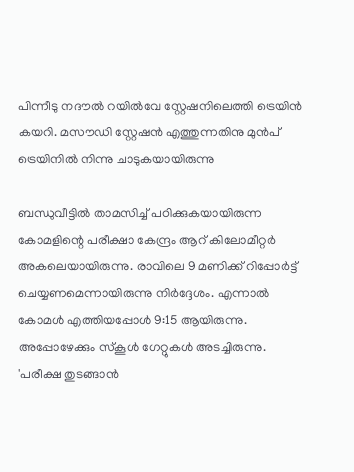പിന്നീടു നദൗല്‍ റയില്‍വേ സ്റ്റേഷനിലെത്തി ട്രെയിന്‍ കയറി. മസൗഡി സ്റ്റേഷന്‍ എത്തുന്നതിനു മുന്‍പ് ട്രെയിനില്‍ നിന്നു ചാടുകയായിരുന്നു

ബന്ധുവീട്ടില്‍ താമസിച്ച് പഠിക്കുകയായിരുന്ന കോമളിന്റെ പരീക്ഷാ കേന്ദ്രം ആറ് കിലോമീറ്റര്‍ അകലെയായിരുന്നു. രാവിലെ 9 മണിക്ക് റിപ്പോര്‍ട്ട് ചെയ്യണമെന്നായിരുന്നു നിര്‍ദ്ദേശം. എന്നാല്‍ കോമള്‍ എത്തിയപ്പോള്‍ 9:15 ആയിരുന്നു. അപ്പോഴേക്കും സ്‌കൂള്‍ ഗേറ്റുകള്‍ അടച്ചിരുന്നു. 'പരീക്ഷ തുടങ്ങാന്‍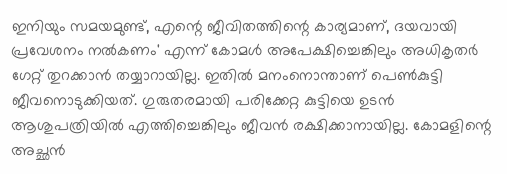ഇനിയും സമയമുണ്ട്, എന്റെ ജീവിതത്തിന്റെ കാര്യമാണ്, ദയവായി പ്രവേശനം നല്‍കണം' എന്ന് കോമള്‍ അപേക്ഷിച്ചെങ്കിലും അധികൃതര്‍ ഗേറ്റ് തുറക്കാന്‍ തയ്യാറായില്ല. ഇതില്‍ മനംനൊന്താണ് പെണ്‍കുട്ടി ജീവനൊടുക്കിയത്. ഗുരുതരമായി പരിക്കേറ്റ കുട്ടിയെ ഉടന്‍ ആശുപത്രിയില്‍ എത്തിച്ചെങ്കിലും ജീവന്‍ രക്ഷിക്കാനായില്ല. കോമളിന്റെ അച്ഛന്‍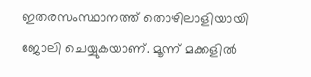ഇതരസംസ്ഥാനത്ത് തൊഴിലാളിയായി ജോലി ചെയ്യുകയാണ്. മൂന്ന് മക്കളില്‍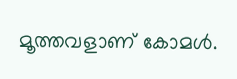മൂത്തവളാണ് കോമള്‍.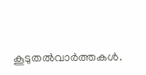കൂടുതല്‍വാര്‍ത്തകള്‍.